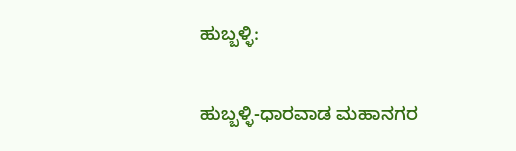ಹುಬ್ಬಳ್ಳಿ:

ಹುಬ್ಬಳ್ಳಿ-ಧಾರವಾಡ ಮಹಾನಗರ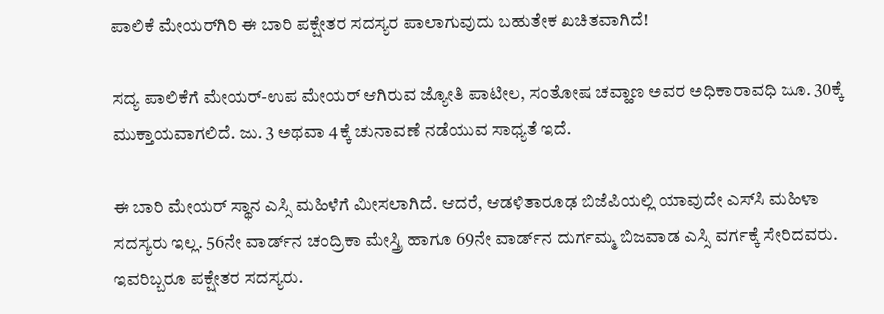ಪಾಲಿಕೆ ಮೇಯರ್‌ಗಿರಿ ಈ ಬಾರಿ ಪಕ್ಷೇತರ ಸದಸ್ಯರ ಪಾಲಾಗುವುದು ಬಹುತೇಕ ಖಚಿತವಾಗಿದೆ!

ಸದ್ಯ ಪಾಲಿಕೆಗೆ ಮೇಯರ್‌-ಉಪ ಮೇಯರ್‌ ಆಗಿರುವ ಜ್ಯೋತಿ ಪಾಟೀಲ, ಸಂತೋಷ ಚವ್ಹಾಣ ಅವರ ಅಧಿಕಾರಾವಧಿ ಜೂ. 30ಕ್ಕೆ ಮುಕ್ತಾಯವಾಗಲಿದೆ. ಜು. 3 ಅಥವಾ 4ಕ್ಕೆ ಚುನಾವಣೆ ನಡೆಯುವ ಸಾಧ್ಯತೆ ಇದೆ.

ಈ ಬಾರಿ ಮೇಯರ್‌ ಸ್ಥಾನ ಎಸ್ಸಿ ಮಹಿಳೆಗೆ ಮೀಸಲಾಗಿದೆ. ಆದರೆ, ಆಡಳಿತಾರೂಢ ಬಿಜೆಪಿಯಲ್ಲಿ ಯಾವುದೇ ಎಸ್‌ಸಿ ಮಹಿಳಾ ಸದಸ್ಯರು ಇಲ್ಲ. 56ನೇ ವಾರ್ಡ್‌ನ ಚಂದ್ರಿಕಾ ಮೇಸ್ತ್ರಿ ಹಾಗೂ 69ನೇ ವಾರ್ಡ್‌ನ ದುರ್ಗಮ್ಮ ಬಿಜವಾಡ ಎಸ್ಸಿ ವರ್ಗಕ್ಕೆ ಸೇರಿದವರು. ಇವರಿಬ್ಬರೂ ಪಕ್ಷೇತರ ಸದಸ್ಯರು.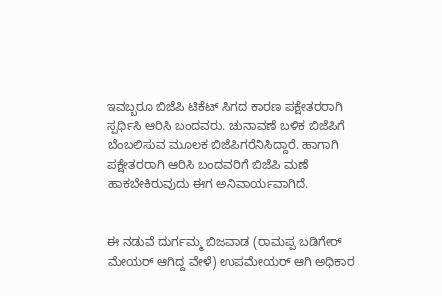ಇವಬ್ಬರೂ ಬಿಜೆಪಿ ಟಿಕೆಟ್‌ ಸಿಗದ ಕಾರಣ ಪಕ್ಷೇತರರಾಗಿ ಸ್ಪರ್ಧಿಸಿ ಆರಿಸಿ ಬಂದವರು. ಚುನಾವಣೆ ಬಳಿಕ ಬಿಜೆಪಿಗೆ ಬೆಂಬಲಿಸುವ ಮೂಲಕ ಬಿಜೆಪಿಗರೆನಿಸಿದ್ದಾರೆ. ಹಾಗಾಗಿ ಪಕ್ಷೇತರರಾಗಿ ಆರಿಸಿ ಬಂದವರಿಗೆ ಬಿಜೆಪಿ ಮಣೆ ಹಾಕಬೇಕಿರುವುದು ಈಗ ಅನಿವಾರ್ಯವಾಗಿದೆ.


ಈ ನಡುವೆ ದುರ್ಗಮ್ಮ ಬಿಜವಾಡ (ರಾಮಪ್ಪ ಬಡಿಗೇರ್‌ ಮೇಯರ್‌ ಆಗಿದ್ದ ವೇಳೆ) ಉಪಮೇಯರ್‌ ಆಗಿ ಅಧಿಕಾರ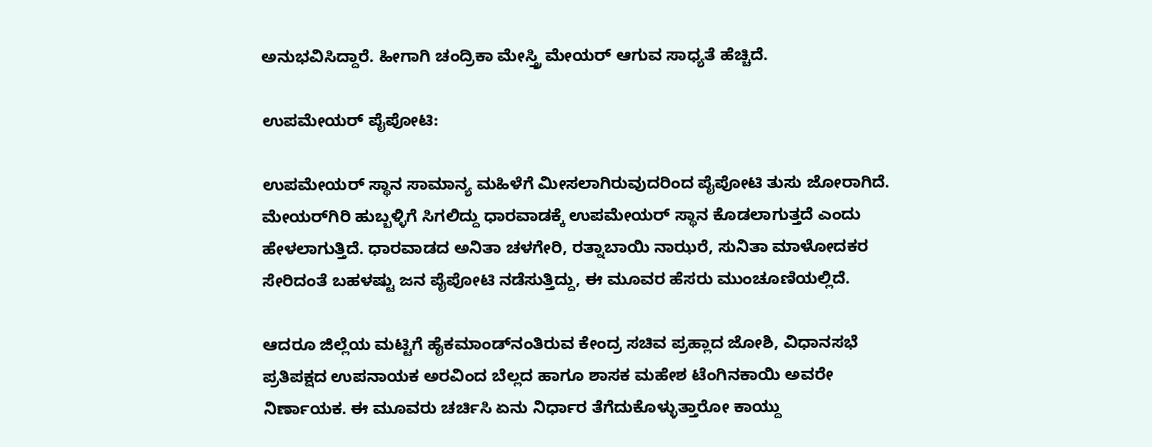ಅನುಭವಿಸಿದ್ದಾರೆ. ಹೀಗಾಗಿ ಚಂದ್ರಿಕಾ ಮೇಸ್ತ್ರಿ ಮೇಯರ್‌ ಆಗುವ ಸಾಧ್ಯತೆ ಹೆಚ್ಚಿದೆ.

ಉಪಮೇಯರ್‌ ಪೈಪೋಟಿ:

ಉಪಮೇಯರ್‌ ಸ್ಥಾನ ಸಾಮಾನ್ಯ ಮಹಿಳೆಗೆ ಮೀಸಲಾಗಿರುವುದರಿಂದ ಪೈಪೋಟಿ ತುಸು ಜೋರಾಗಿದೆ. ಮೇಯರ್‌ಗಿರಿ ಹುಬ್ಬಳ್ಳಿಗೆ ಸಿಗಲಿದ್ದು ಧಾರವಾಡಕ್ಕೆ ಉಪಮೇಯರ್‌ ಸ್ಥಾನ ಕೊಡಲಾಗುತ್ತದೆ ಎಂದು ಹೇಳಲಾಗುತ್ತಿದೆ. ಧಾರವಾಡದ ಅನಿತಾ ಚಳಗೇರಿ, ರತ್ನಾಬಾಯಿ ನಾಝರೆ, ಸುನಿತಾ ಮಾಳೋದಕರ ಸೇರಿದಂತೆ ಬಹಳಷ್ಟು ಜನ ಪೈಪೋಟಿ ನಡೆಸುತ್ತಿದ್ದು, ಈ ಮೂವರ ಹೆಸರು ಮುಂಚೂಣಿಯಲ್ಲಿದೆ.

ಆದರೂ ಜಿಲ್ಲೆಯ ಮಟ್ಟಿಗೆ ಹೈಕಮಾಂಡ್‌ನಂತಿರುವ ಕೇಂದ್ರ ಸಚಿವ ಪ್ರಹ್ಲಾದ ಜೋಶಿ, ವಿಧಾನಸಭೆ ಪ್ರತಿಪಕ್ಷದ ಉಪನಾಯಕ ಅರವಿಂದ ಬೆಲ್ಲದ ಹಾಗೂ ಶಾಸಕ ಮಹೇಶ ಟೆಂಗಿನಕಾಯಿ ಅವರೇ ನಿರ್ಣಾಯಕ. ಈ ಮೂವರು ಚರ್ಚಿಸಿ ಏನು ನಿರ್ಧಾರ ತೆಗೆದುಕೊಳ್ಳುತ್ತಾರೋ ಕಾಯ್ದು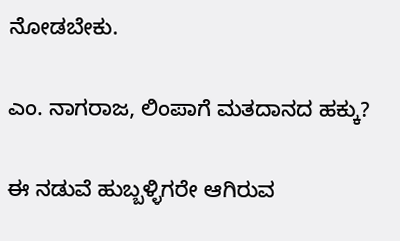ನೋಡಬೇಕು.

ಎಂ. ನಾಗರಾಜ, ಲಿಂಪಾಗೆ ಮತದಾನದ ಹಕ್ಕು?

ಈ ನಡುವೆ ಹುಬ್ಬಳ್ಳಿಗರೇ ಆಗಿರುವ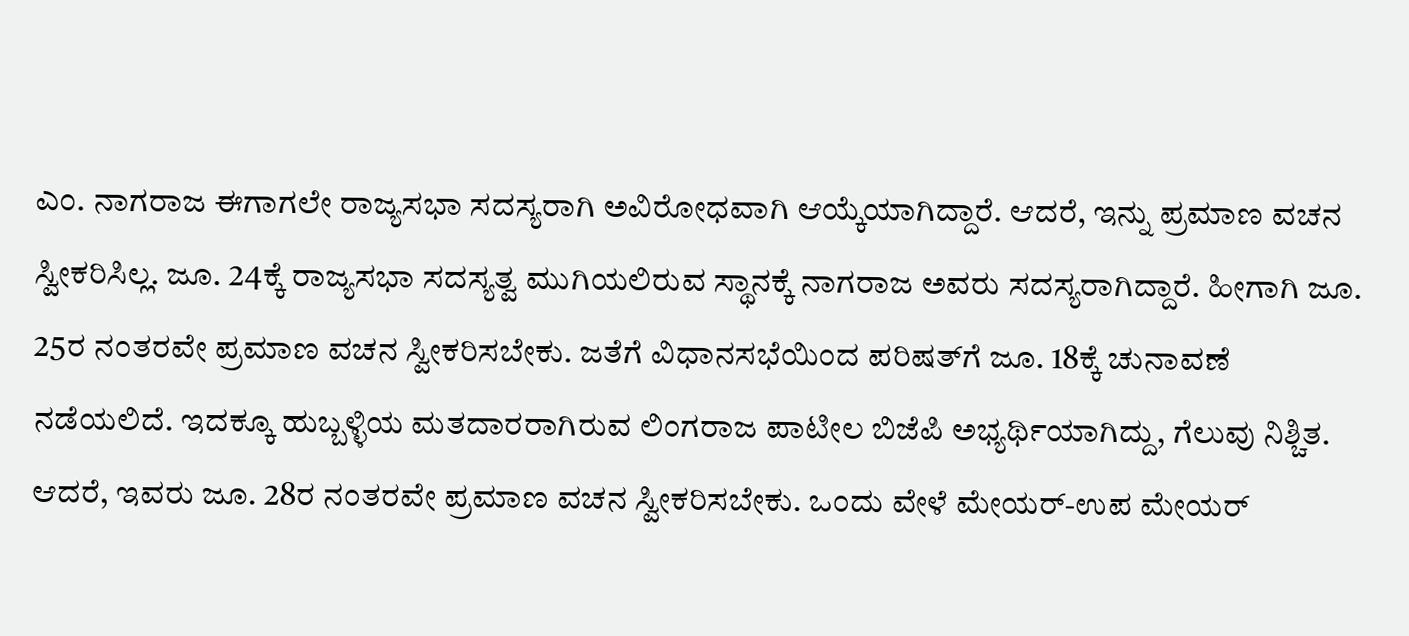ಎಂ. ನಾಗರಾಜ ಈಗಾಗಲೇ ರಾಜ್ಯಸಭಾ ಸದಸ್ಯರಾಗಿ ಅವಿರೋಧವಾಗಿ ಆಯ್ಕೆಯಾಗಿದ್ದಾರೆ. ಆದರೆ, ಇನ್ನು ಪ್ರಮಾಣ ವಚನ ಸ್ವೀಕರಿಸಿಲ್ಲ. ಜೂ. 24ಕ್ಕೆ ರಾಜ್ಯಸಭಾ ಸದಸ್ಯತ್ವ ಮುಗಿಯಲಿರುವ ಸ್ಥಾನಕ್ಕೆ ನಾಗರಾಜ ಅವರು ಸದಸ್ಯರಾಗಿದ್ದಾರೆ. ಹೀಗಾಗಿ ಜೂ. 25ರ ನಂತರವೇ ಪ್ರಮಾಣ ವಚನ ಸ್ವೀಕರಿಸಬೇಕು. ಜತೆಗೆ ವಿಧಾನಸಭೆಯಿಂದ ಪರಿಷತ್‌ಗೆ ಜೂ. 18ಕ್ಕೆ ಚುನಾವಣೆ ನಡೆಯಲಿದೆ. ಇದಕ್ಕೂ ಹುಬ್ಬಳ್ಳಿಯ ಮತದಾರರಾಗಿರುವ ಲಿಂಗರಾಜ ಪಾಟೀಲ ಬಿಜೆಪಿ ಅಭ್ಯರ್ಥಿಯಾಗಿದ್ದು, ಗೆಲುವು ನಿಶ್ಚಿತ. ಆದರೆ, ಇವರು ಜೂ. 28ರ ನಂತರವೇ ಪ್ರಮಾಣ ವಚನ ಸ್ವೀಕರಿಸಬೇಕು. ಒಂದು ವೇಳೆ ಮೇಯರ್‌-ಉಪ ಮೇಯರ್‌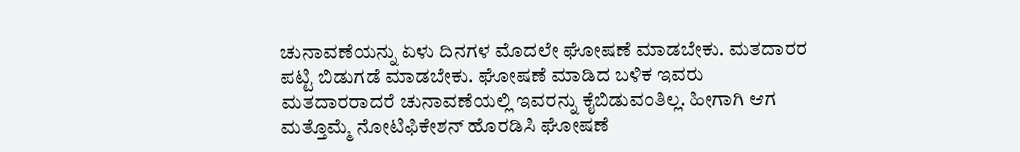ಚುನಾವಣೆಯನ್ನು ಏಳು ದಿನಗಳ ಮೊದಲೇ ಘೋಷಣೆ ಮಾಡಬೇಕು. ಮತದಾರರ ಪಟ್ಟಿ ಬಿಡುಗಡೆ ಮಾಡಬೇಕು. ಘೋಷಣೆ ಮಾಡಿದ ಬಳಿಕ ಇವರು ಮತದಾರರಾದರೆ ಚುನಾವಣೆಯಲ್ಲಿ ಇವರನ್ನು ಕೈಬಿಡುವಂತಿಲ್ಲ. ಹೀಗಾಗಿ ಆಗ ಮತ್ತೊಮ್ಮೆ ನೋಟಿಫಿಕೇಶನ್‌ ಹೊರಡಿಸಿ ಘೋಷಣೆ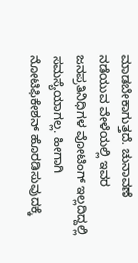ಮಾಡಬೇಕಾಗುತ್ತದೆ. ಚುನಾವಣೆ ನಡೆಯುವ ವೇಳೆಯಲ್ಲಿ ಇವರ ಜನಪ್ರತಿನಿಧಿಗಳ ವೋಟಿಂಗ್‌ ಇಲ್ಲದಿದ್ದಲ್ಲಿ ಸಮಸ್ಯೆಯಾಗಲ್ಲ. ಹೀಗಾಗಿ ನೋಟಿಫಿಕೇಶನ್‌ ಹೊರಡಿಸುವುದಕ್ಕೆ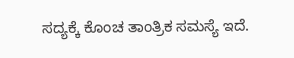ಸದ್ಯಕ್ಕೆ ಕೊಂಚ ತಾಂತ್ರಿಕ ಸಮಸ್ಯೆ ಇದೆ.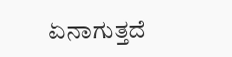ಏನಾಗುತ್ತದೆ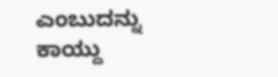ಎಂಬುದನ್ನು ಕಾಯ್ದು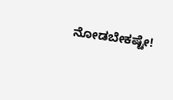ನೋಡಬೇಕಷ್ಟೇ!